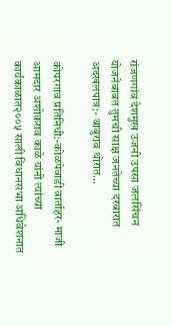रांजणगांव देशमुख उजनी उपसा जलसिंचन योजनेबाबत तुमची साक्ष जनतेच्या दरबारात अदखलपात्र:- बाबुराव थोरात…

कोपरगाव प्रतिनिधी:-कोळपेवाडी वार्ताहर- माजी आमदार अशोकराव काळे यांनी त्यांच्या कार्यकाळात२००५ साली विधानसभा अधिवेशनात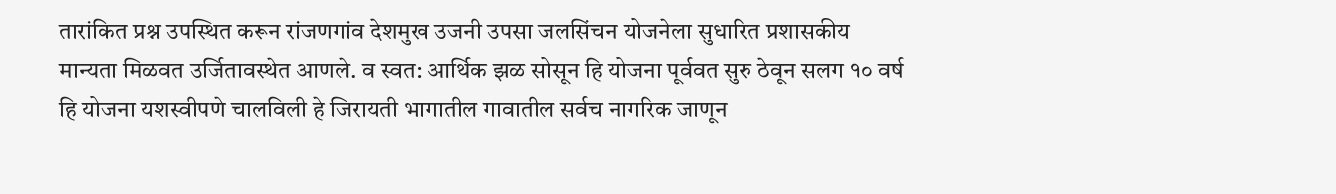तारांकित प्रश्न उपस्थित करून रांजणगांव देशमुख उजनी उपसा जलसिंचन योजनेला सुधारित प्रशासकीय मान्यता मिळवत उर्जितावस्थेत आणले. व स्वत: आर्थिक झळ सोसून हि योजना पूर्ववत सुरु ठेवून सलग १० वर्ष हि योजना यशस्वीपणे चालविली हे जिरायती भागातील गावातील सर्वच नागरिक जाणून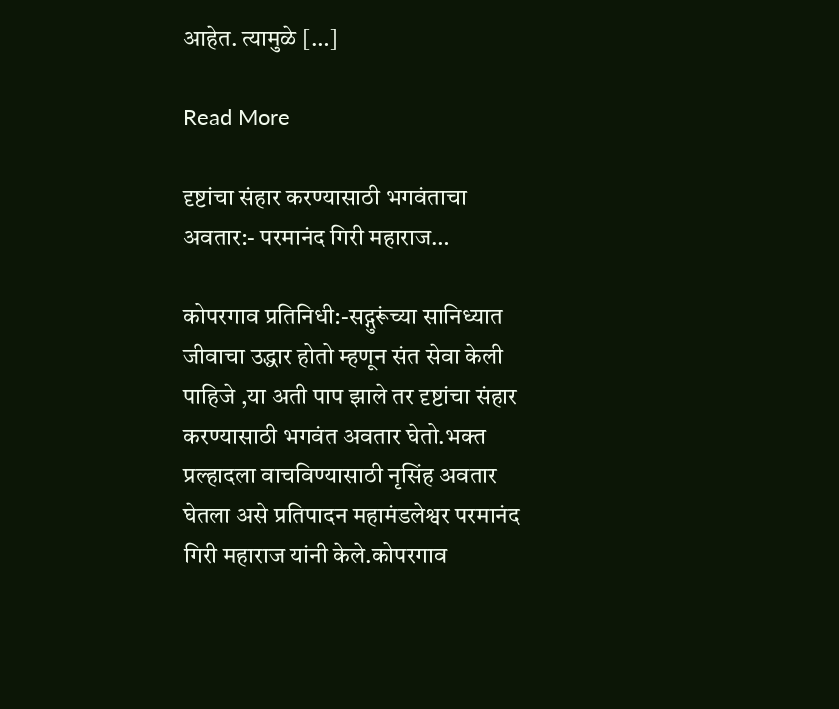आहेत. त्यामुळे […]

Read More

दृष्टांचा संहार करण्यासाठी भगवंताचा अवतार:- परमानंद गिरी महाराज…

कोपरगाव प्रतिनिधी:-सद्गुरूंच्या सानिध्यात जीवाचा उद्धार होतो म्हणून संत सेवा केली पाहिजे ,या अती पाप झाले तर दृष्टांचा संहार करण्यासाठी भगवंत अवतार घेतो.भक्त प्रल्हादला वाचविण्यासाठी नृसिंह अवतार घेतला असे प्रतिपादन महामंडलेश्वर परमानंद गिरी महाराज यांनी केले.कोपरगाव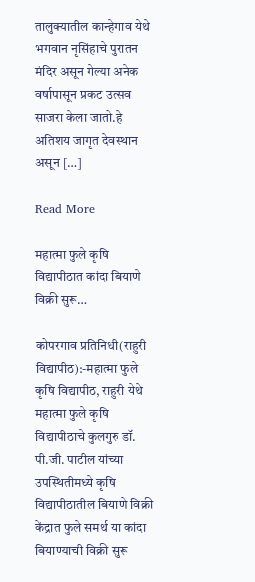तालुक्यातील कान्हेगाव येथे भगवान नृसिंहाचे पुरातन मंदिर असून गेल्या अनेक वर्षापासून प्रकट उत्सव साजरा केला जातो.हे अतिशय जागृत देवस्थान असून […]

Read More

महात्मा फुले कृषि विद्यापीठात कांदा बियाणे विक्री सुरू…

कोपरगाव प्रतिनिधी(राहुरी विद्यापीठ):-महात्मा फुले कृषि विद्यापीठ, राहुरी येथे महात्मा फुले कृषि विद्यापीठाचे कुलगुरु डॉ. पी.जी. पाटील यांच्या उपस्थितीमध्ये कृषि विद्यापीठातील बियाणे विक्री केंद्रात फुले समर्थ या कांदा बियाण्याची विक्री सुरू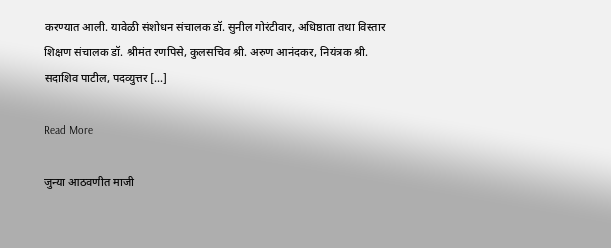करण्यात आली. यावेळी संशोधन संचालक डॉ. सुनील गोरंटीवार, अधिष्ठाता तथा विस्तार शिक्षण संचालक डॉ. श्रीमंत रणपिसे, कुलसचिव श्री. अरुण आनंदकर, नियंत्रक श्री. सदाशिव पाटील, पदव्युत्तर […]

Read More

जुन्या आठवणीत माजी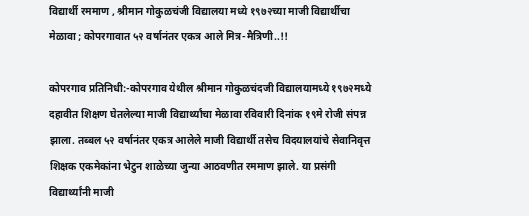विद्यार्थी रममाण , श्रीमान गोकुळचंजी विद्यालया मध्ये १९७२च्या माजी विद्यार्थीचा मेळावा ; कोपरगावात ५२ वर्षानंतर एकत्र आले मित्र-मैत्रिणी..!!

कोपरगाव प्रतिनिधी:-कोपरगाव येथील श्रीमान गोकुळचंदजी विद्यालयामध्ये १९७२मध्ये दहावीत शिक्षण घेतलेल्या माजी विद्यार्थ्यांचा मेळावा रविवारी दिनांक १९मे रोजी संपन्न झाला. तब्बल ५२ वर्षानंतर एकत्र आलेले माजी विद्यार्थी तसेच विदयालयांचे सेवानिवृत्त शिक्षक एकमेकांना भेटुन शाळेच्या जुन्या आठवणीत रममाण झाले. या प्रसंगी विद्यार्थ्यांनी माजी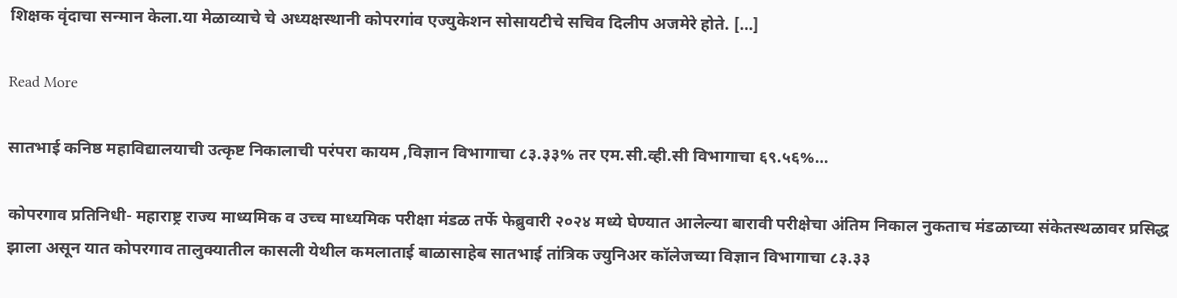शिक्षक वृंदाचा सन्मान केला.या मेळाव्याचे चे अध्यक्षस्थानी कोपरगांव एज्युकेशन सोसायटीचे सचिव दिलीप अजमेरे होते. […]

Read More

सातभाई कनिष्ठ महाविद्यालयाची उत्कृष्ट निकालाची परंपरा कायम ,विज्ञान विभागाचा ८३.३३% तर एम.सी.व्ही.सी विभागाचा ६९.५६%…

कोपरगाव प्रतिनिधी- महाराष्ट्र राज्य माध्यमिक व उच्च माध्यमिक परीक्षा मंडळ तर्फे फेब्रुवारी २०२४ मध्ये घेण्यात आलेल्या बारावी परीक्षेचा अंतिम निकाल नुकताच मंडळाच्या संकेतस्थळावर प्रसिद्ध झाला असून यात कोपरगाव तालुक्यातील कासली येथील कमलाताई बाळासाहेब सातभाई तांत्रिक ज्युनिअर कॉलेजच्या विज्ञान विभागाचा ८३.३३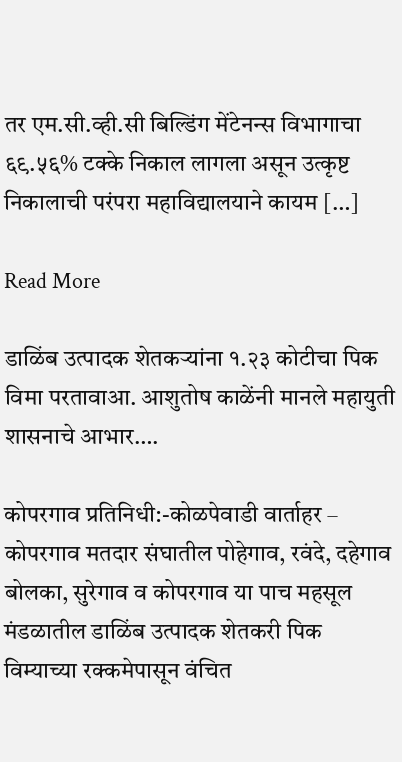तर एम.सी.व्ही.सी बिल्डिंग मेंटेनन्स विभागाचा ६९.५६% टक्के निकाल लागला असून उत्कृष्ट निकालाची परंपरा महाविद्यालयाने कायम […]

Read More

डाळिंब उत्पादक शेतकऱ्यांना १.२३ कोटीचा पिक विमा परतावाआ. आशुतोष काळेंनी मानले महायुती शासनाचे आभार….

कोपरगाव प्रतिनिधी:-कोळपेवाडी वार्ताहर – कोपरगाव मतदार संघातील पोहेगाव, रवंदे, दहेगाव बोलका, सुरेगाव व कोपरगाव या पाच महसूल मंडळातील डाळिंब उत्पादक शेतकरी पिक विम्याच्या रक्कमेपासून वंचित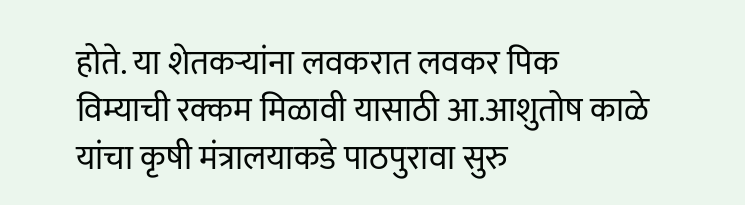होते. या शेतकऱ्यांना लवकरात लवकर पिक विम्याची रक्कम मिळावी यासाठी आ.आशुतोष काळे यांचा कृषी मंत्रालयाकडे पाठपुरावा सुरु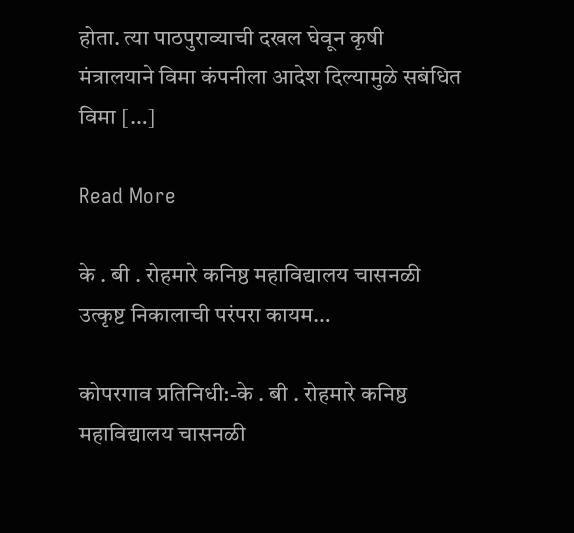होता. त्या पाठपुराव्याची दखल घेवून कृषी मंत्रालयाने विमा कंपनीला आदेश दिल्यामुळे सबंधित विमा […]

Read More

के . बी . रोहमारे कनिष्ठ महाविद्यालय चासनळी उत्कृष्ट निकालाची परंपरा कायम…

कोपरगाव प्रतिनिधी:-के . बी . रोहमारे कनिष्ठ महाविद्यालय चासनळी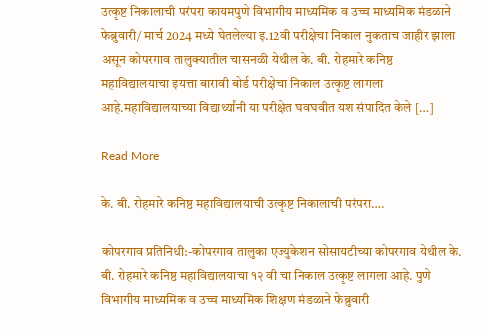उत्कृष्ट निकालाची परंपरा कायमपुणे विभागीय माध्यमिक व उच्च माध्यमिक मंडळाने फेब्रुवारी/ मार्च 2024 मध्ये घेतलेल्या इ.12वी परीक्षेचा निकाल नुकताच जाहीर झाला असून कोपरगाव तालुक्यातील चासनळी येथील के. बी. रोहमारे कनिष्ठ महाविद्यालयाचा इयत्ता बारावी बोर्ड परीक्षेचा निकाल उत्कृष्ट लागला आहे.महाविद्यालयाच्या विद्यार्थ्यांनी या परीक्षेत घवघवीत यश संपादित केले […]

Read More

के. बी. रोहमारे कनिष्ठ महाविद्यालयाची उत्कृष्ट निकालाची परंपरा….

कोपरगाव प्रतिनिधी:-कोपरगाव तालुका एज्युकेशन सोसायटीच्या कोपरगाव येथील के. बी. रोहमारे कनिष्ठ महाविद्यालयाचा १२ वी चा निकाल उत्कृष्ट लागला आहे. पुणे विभागीय माध्यमिक व उच्च माध्यमिक शिक्षण मंडळाने फेब्रुवारी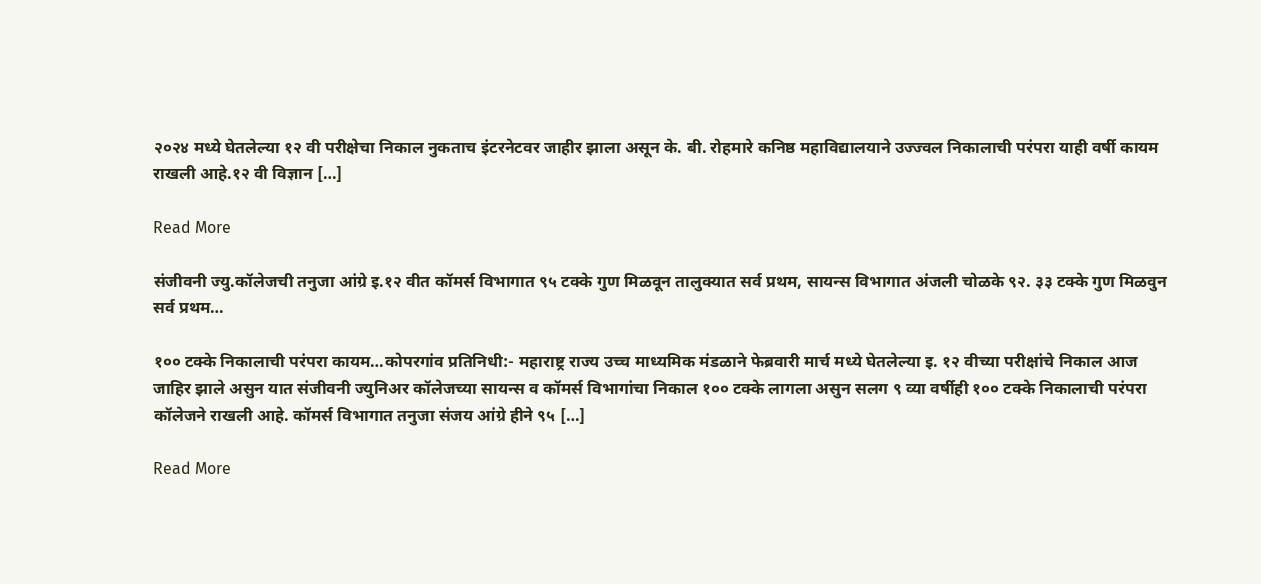२०२४ मध्ये घेतलेल्या १२ वी परीक्षेचा निकाल नुकताच इंटरनेटवर जाहीर झाला असून के. बी. रोहमारे कनिष्ठ महाविद्यालयाने उज्ज्वल निकालाची परंपरा याही वर्षी कायम राखली आहे.१२ वी विज्ञान […]

Read More

संजीवनी ज्यु.कॉलेजची तनुजा आंग्रे इ.१२ वीत कॉमर्स विभागात ९५ टक्के गुण मिळवून तालुक्यात सर्व प्रथम, सायन्स विभागात अंजली चोळके ९२. ३३ टक्के गुण मिळवुन सर्व प्रथम…

१०० टक्के निकालाची परंपरा कायम…कोपरगांव प्रतिनिधी:- महाराष्ट्र राज्य उच्च माध्यमिक मंडळाने फेब्रवारी मार्च मध्ये घेतलेल्या इ. १२ वीच्या परीक्षांचे निकाल आज जाहिर झाले असुन यात संजीवनी ज्युनिअर कॉलेजच्या सायन्स व कॉमर्स विभागांचा निकाल १०० टक्के लागला असुन सलग ९ व्या वर्षीही १०० टक्के निकालाची परंपरा कॉलेजने राखली आहे. कॉमर्स विभागात तनुजा संजय आंग्रे हीने ९५ […]

Read More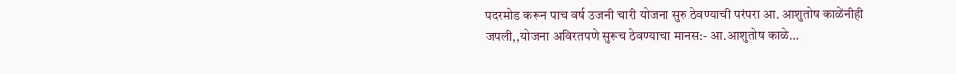पदरमोड करून पाच वर्ष उजनी चारी योजना सुरु ठेवण्याची परंपरा आ. आशुतोष काळेंनीही जपली,,योजना अविरतपणे सुरूच ठेवण्याचा मानस:- आ.आशुतोष काळे…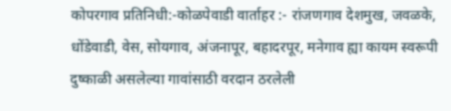कोपरगाव प्रतिनिधी:-कोळपेवाडी वार्ताहर :- रांजणगाव देशमुख, जवळके, धोंडेवाडी, वेस, सोयगाव, अंजनापूर, बहादरपूर, मनेगाव ह्या कायम स्वरूपी दुष्काळी असलेल्या गावांसाठी वरदान ठरलेली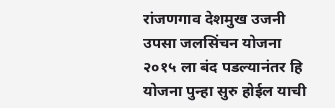रांजणगाव देशमुख उजनी उपसा जलसिंचन योजना २०१५ ला बंद पडल्यानंतर हि योजना पुन्हा सुरु होईल याची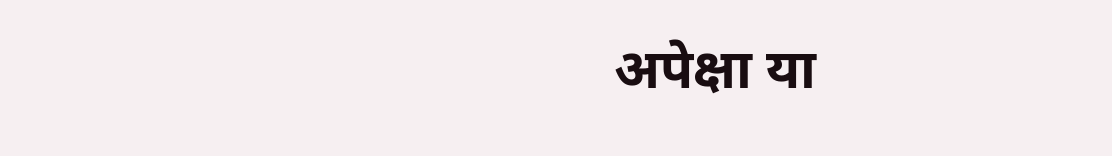अपेक्षा या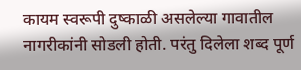कायम स्वरूपी दुष्काळी असलेल्या गावातील नागरीकांनी सोडली होती. परंतु दिलेला शब्द पूर्ण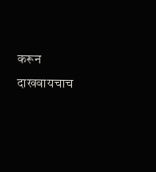करून दाखवायचाच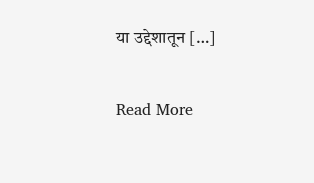या उद्देशातून […]

Read More